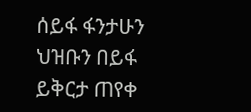ሰይፋ ፋንታሁን ህዝቡን በይፋ ይቅርታ ጠየቀ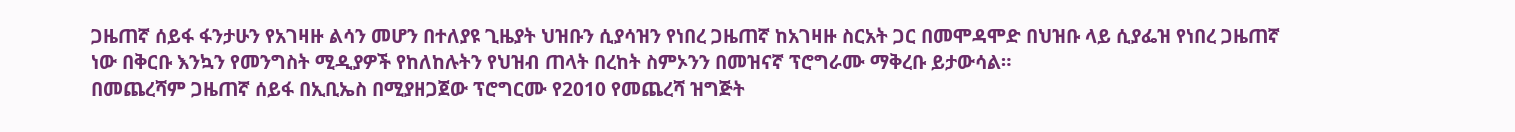ጋዜጠኛ ሰይፋ ፋንታሁን የአገዛዙ ልሳን መሆን በተለያዩ ጊዜያት ህዝቡን ሲያሳዝን የነበረ ጋዜጠኛ ከአገዛዙ ስርአት ጋር በመሞዳሞድ በህዝቡ ላይ ሲያፌዝ የነበረ ጋዜጠኛ ነው በቅርቡ እንኳን የመንግስት ሚዲያዎች የከለከሉትን የህዝብ ጠላት በረከት ስምኦንን በመዝናኛ ፕሮግራሙ ማቅረቡ ይታውሳል።
በመጨረሻም ጋዜጠኛ ሰይፋ በኢቢኤስ በሚያዘጋጀው ፕሮግርሙ የ2010 የመጨረሻ ዝግጅት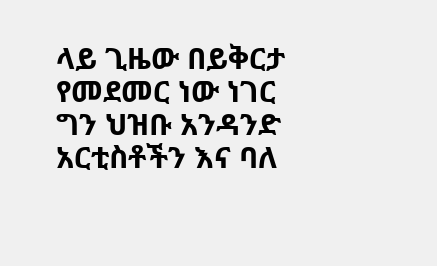ላይ ጊዜው በይቅርታ የመደመር ነው ነገር ግን ህዝቡ አንዳንድ አርቲስቶችን እና ባለ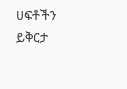ሀፍቶችን ይቅርታ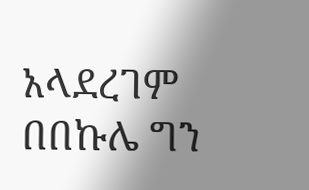አላደረገም በበኩሌ ግን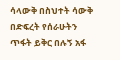ሳላውቅ በስህተት ሳውቅ በድፍረት የሰራሁትን ጥፋት ይቅር በሉኝ አፋ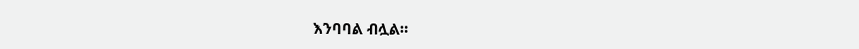እንባባል ብሏል።